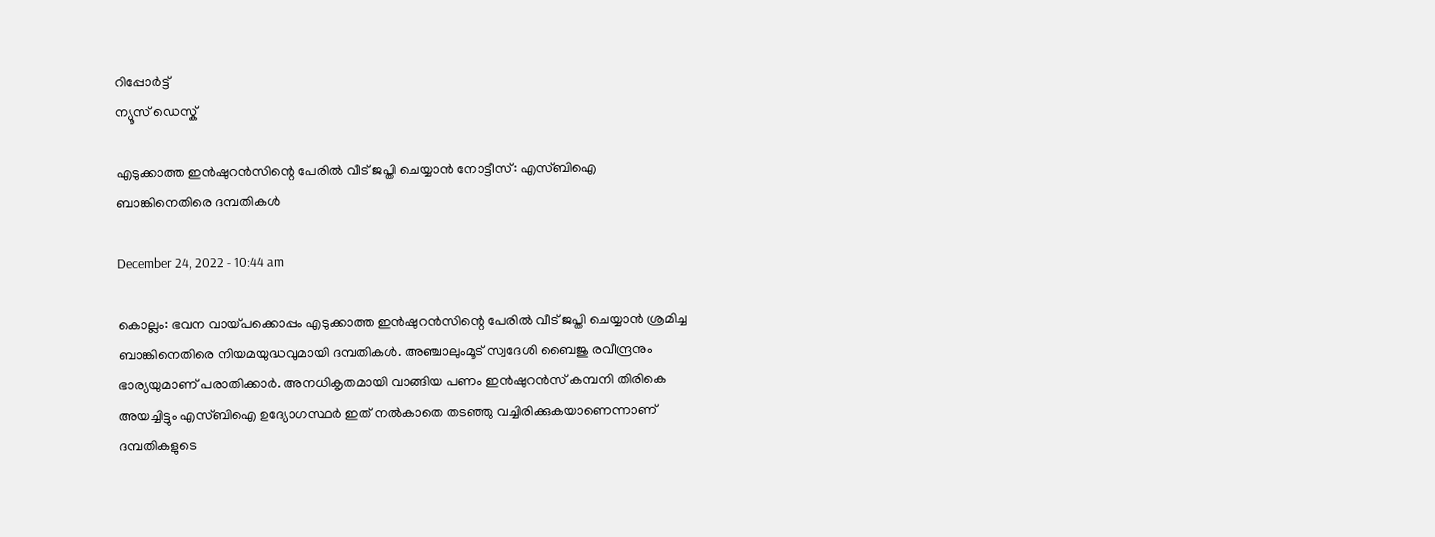റിപ്പോര്‍ട്ട്
ന്യൂസ് ഡെസ്ക്

എടുക്കാത്ത ഇൻഷുറൻസിന്റെ പേരിൽ വീട് ജപ്തി ചെയ്യാൻ നോട്ടീസ്: എസ്ബിഐ ബാങ്കിനെതിരെ ദമ്പതികൾ

December 24, 2022 - 10:44 am

കൊല്ലം: ഭവന വായ്പക്കൊപ്പം എടുക്കാത്ത ഇൻഷുറൻസിന്റെ പേരിൽ വീട് ജപ്തി ചെയ്യാൻ ശ്രമിച്ച ബാങ്കിനെതിരെ നിയമയുദ്ധവുമായി ദമ്പതികൾ. അഞ്ചാലുംമൂട് സ്വദേശി ബൈജു രവീന്ദ്രനും ഭാര്യയുമാണ് പരാതിക്കാർ. അനധികൃതമായി വാങ്ങിയ പണം ഇൻഷുറൻസ് കമ്പനി തിരികെ അയച്ചിട്ടും എസ്ബിഐ ഉദ്യോഗസ്ഥർ ഇത് നൽകാതെ തടഞ്ഞു വച്ചിരിക്കുകയാണെന്നാണ് ദമ്പതികളുടെ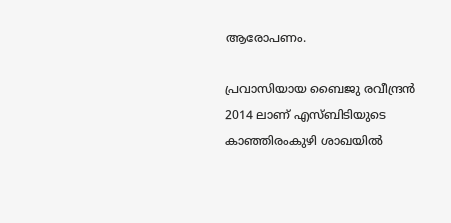ആരോപണം.

പ്രവാസിയായ ബൈജു രവീന്ദ്രൻ 2014 ലാണ് എസ്ബിടിയുടെ കാഞ്ഞിരംകുഴി ശാഖയിൽ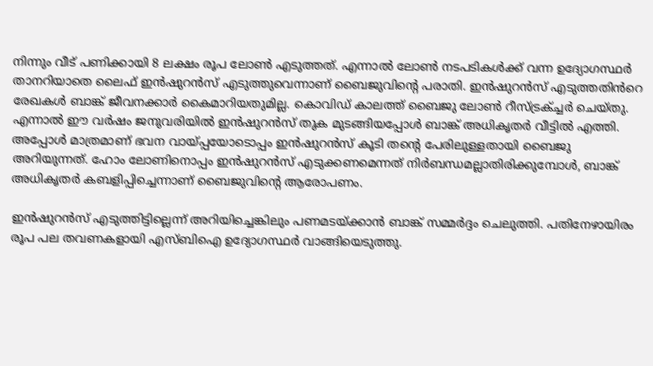നിന്നും വീട് പണിക്കായി 8 ലക്ഷം രൂപ ലോണ്‍ എടുത്തത്. എന്നാൽ ലോണ്‍ നടപടികൾക്ക് വന്ന ഉദ്യോഗസ്ഥർ താനറിയാതെ ലൈഫ് ഇൻഷുറൻസ് എടുത്തുവെന്നാണ് ബൈജുവിന്റെ പരാതി. ഇൻഷുറൻസ് എടുത്തതിൻറെ രേഖകൾ ബാങ്ക് ജീവനക്കാർ കൈമാറിയതുമില്ല. കൊവിഡ് കാലത്ത് ബൈജു ലോണ്‍ റീസ്ട്രക്ച്ചർ ചെയ്തു. എന്നാൽ ഈ വര്‍ഷം ജനുവരിയിൽ ഇൻഷുറൻസ് തുക മുടങ്ങിയപ്പോൾ ബാങ്ക് അധികൃതർ വീട്ടിൽ എത്തി. അപ്പോൾ മാത്രമാണ് ഭവന വായ്പ്പയോടൊപ്പം ഇൻഷുറൻസ് കൂടി തന്റെ പേരിലുള്ളതായി ബൈജു അറിയുന്നത്. ഹോം ലോണിനൊപ്പം ഇൻഷുറൻസ് എടുക്കണമെന്നത് നിര്‍ബന്ധമല്ലാതിരിക്കുമ്പോൾ, ബാങ്ക് അധികൃത‍ർ കബളിപ്പിച്ചെന്നാണ് ബൈജുവിന്റെ ആരോപണം.

ഇൻഷുറൻസ് എടുത്തിട്ടില്ലെന്ന് അറിയിച്ചെങ്കിലും പണമടയ്ക്കാൻ ബാങ്ക് സമ്മര്‍ദ്ദം ചെലുത്തി. പതിനേഴായിരം രൂപ പല തവണകളായി എസ്ബിഐ ഉദ്യോഗസ്ഥ‍ർ വാങ്ങിയെടുത്തു.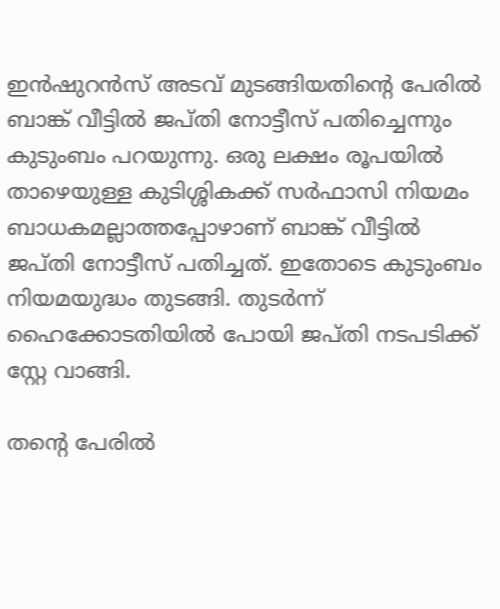ഇൻഷുറൻസ് അടവ് മുടങ്ങിയതിന്റെ പേരിൽ ബാങ്ക് വീട്ടിൽ ജപ്തി നോട്ടീസ് പതിച്ചെന്നും കുടുംബം പറയുന്നു. ഒരു ലക്ഷം രൂപയിൽ താഴെയുള്ള കുടിശ്ശികക്ക് സര്‍ഫാസി നിയമം ബാധകമല്ലാത്തപ്പോഴാണ് ബാങ്ക് വീട്ടിൽ ജപ്തി നോട്ടീസ് പതിച്ചത്. ഇതോടെ കുടുംബം നിയമയുദ്ധം തുടങ്ങി. തുടര്‍ന്ന് ഹൈക്കോടതിയിൽ പോയി ജപ്തി നടപടിക്ക് സ്റ്റേ വാങ്ങി.

തന്റെ പേരിൽ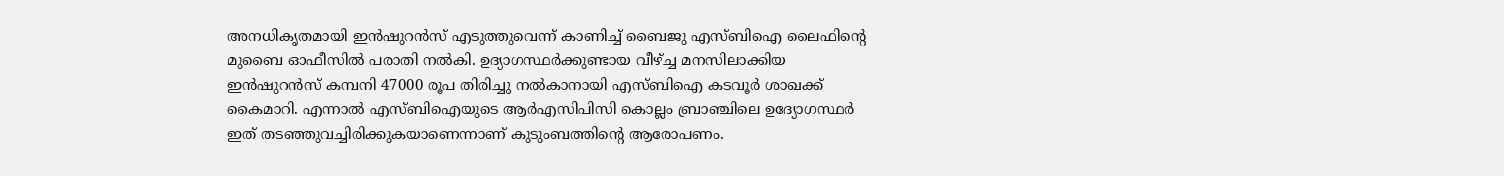അനധികൃതമായി ഇൻഷുറൻസ് എടുത്തുവെന്ന് കാണിച്ച് ബൈജു എസ്ബിഐ ലൈഫിന്റെ മുബൈ ഓഫീസിൽ പരാതി നൽകി. ഉദ്യാഗസ്ഥർക്കുണ്ടായ വീഴ്ച്ച മനസിലാക്കിയ ഇൻഷുറൻസ് കമ്പനി 47000 രൂപ തിരിച്ചു നൽകാനായി എസ്ബിഐ കടവൂർ ശാഖക്ക് കൈമാറി. എന്നാൽ എസ്ബിഐയുടെ ആർഎസിപിസി കൊല്ലം ബ്രാഞ്ചിലെ ഉദ്യോഗസ്ഥ‍ർ ഇത് തടഞ്ഞുവച്ചിരിക്കുകയാണെന്നാണ് കുടുംബത്തിന്റെ ആരോപണം.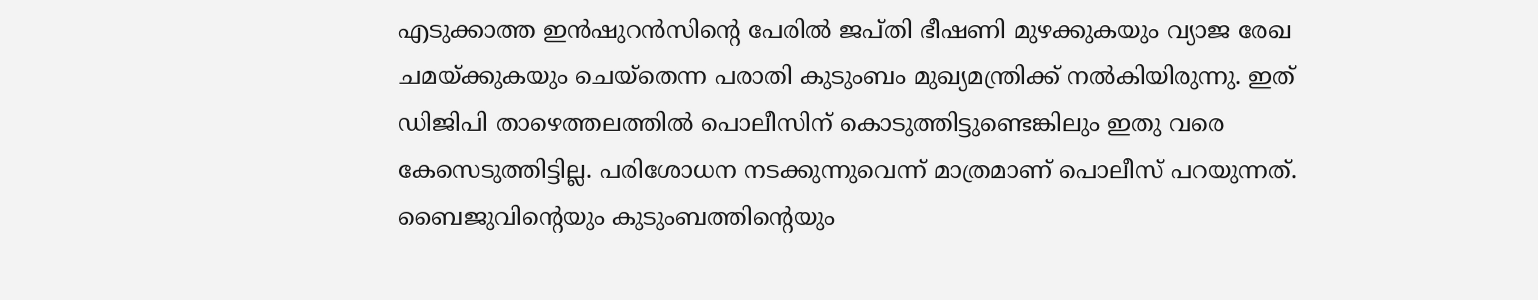എടുക്കാത്ത ഇൻഷുറൻസിന്റെ പേരിൽ ജപ്തി ഭീഷണി മുഴക്കുകയും വ്യാജ രേഖ ചമയ്ക്കുകയും ചെയ്തെന്ന പരാതി കുടുംബം മുഖ്യമന്ത്രിക്ക് നൽകിയിരുന്നു. ഇത് ഡിജിപി താഴെത്തലത്തിൽ പൊലീസിന് കൊടുത്തിട്ടുണ്ടെങ്കിലും ഇതു വരെ കേസെടുത്തിട്ടില്ല. പരിശോധന നടക്കുന്നുവെന്ന് മാത്രമാണ് പൊലീസ് പറയുന്നത്. ബൈജുവിന്റെയും കുടുംബത്തിന്റെയും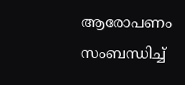ആരോപണം സംബന്ധിച്ച്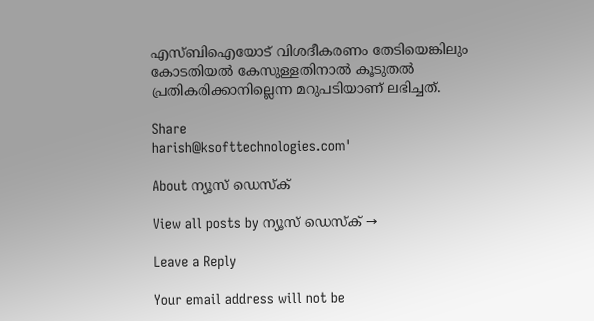എസ്ബിഐയോട് വിശദീകരണം തേടിയെങ്കിലും കോടതിയൽ കേസുള്ളതിനാൽ കൂടുതൽ പ്രതികരിക്കാനില്ലെന്ന മറുപടിയാണ് ലഭിച്ചത്.

Share
harish@ksofttechnologies.com'

About ന്യൂസ് ഡെസ്ക്

View all posts by ന്യൂസ് ഡെസ്ക് →

Leave a Reply

Your email address will not be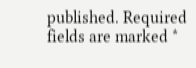published. Required fields are marked *